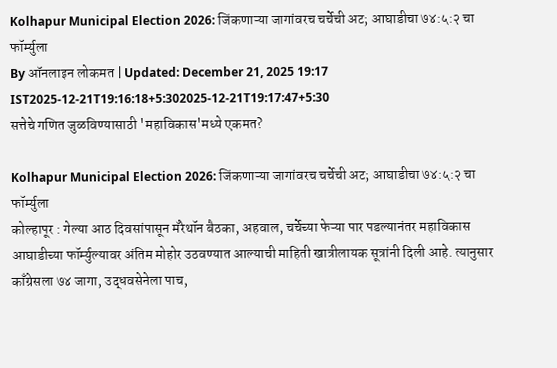Kolhapur Municipal Election 2026: जिंकणाऱ्या जागांवरच चर्चेची अट; आघाडीचा ७४:५:२ चा फॉर्म्युला
By ऑनलाइन लोकमत | Updated: December 21, 2025 19:17 IST2025-12-21T19:16:18+5:302025-12-21T19:17:47+5:30
सत्तेचे गणित जुळविण्यासाठी 'महाविकास'मध्ये एकमत?

Kolhapur Municipal Election 2026: जिंकणाऱ्या जागांवरच चर्चेची अट; आघाडीचा ७४:५:२ चा फॉर्म्युला
कोल्हापूर : गेल्या आठ दिवसांपासून मॅरेथॉन बैठका, अहवाल, चर्चेच्या फेऱ्या पार पडल्यानंतर महाविकास आघाडीच्या फॉर्म्युल्यावर अंतिम मोहोर उठवण्यात आल्याची माहिती खात्रीलायक सूत्रांनी दिली आहे. त्यानुसार काँग्रेसला ७४ जागा, उद्धवसेनेला पाच,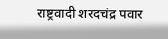राष्ट्रवादी शरदचंद्र पवार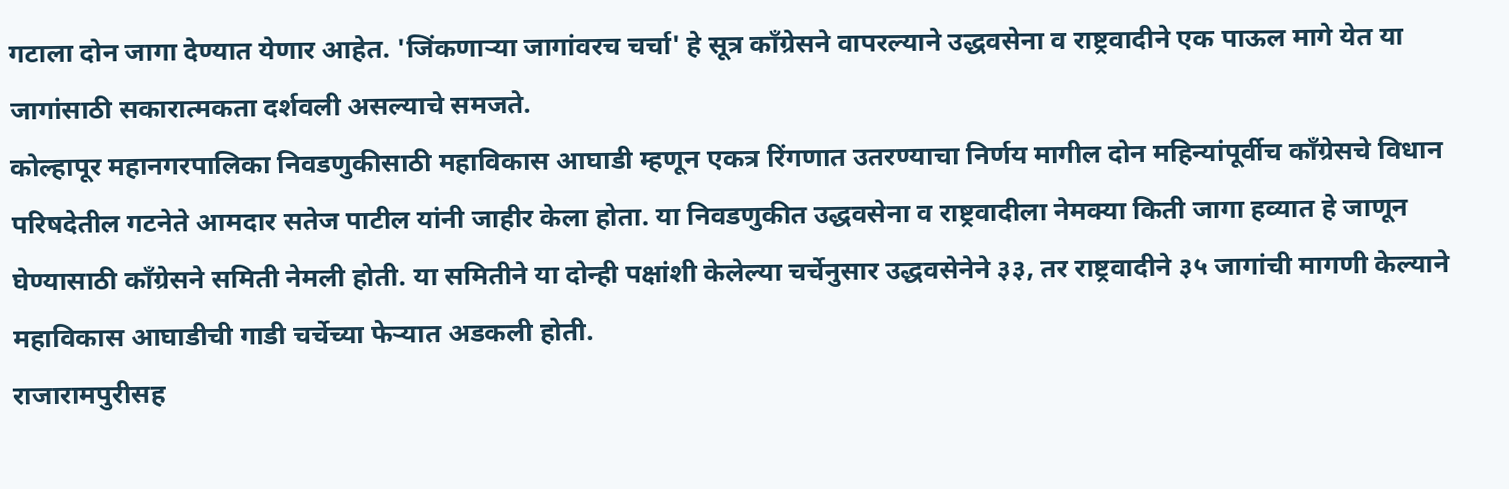गटाला दोन जागा देण्यात येणार आहेत. 'जिंकणाऱ्या जागांवरच चर्चा' हे सूत्र काँग्रेसने वापरल्याने उद्धवसेना व राष्ट्रवादीने एक पाऊल मागे येत या जागांसाठी सकारात्मकता दर्शवली असल्याचे समजते.
कोल्हापूर महानगरपालिका निवडणुकीसाठी महाविकास आघाडी म्हणून एकत्र रिंगणात उतरण्याचा निर्णय मागील दोन महिन्यांपूर्वीच काँग्रेसचे विधान परिषदेतील गटनेते आमदार सतेज पाटील यांनी जाहीर केला होता. या निवडणुकीत उद्धवसेना व राष्ट्रवादीला नेमक्या किती जागा हव्यात हे जाणून घेण्यासाठी काँग्रेसने समिती नेमली होती. या समितीने या दोन्ही पक्षांशी केलेल्या चर्चेनुसार उद्धवसेनेने ३३, तर राष्ट्रवादीने ३५ जागांची मागणी केल्याने महाविकास आघाडीची गाडी चर्चेच्या फेऱ्यात अडकली होती.
राजारामपुरीसह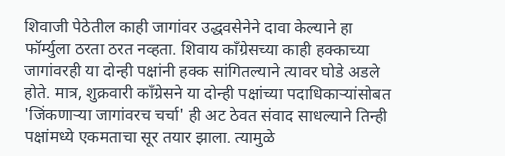शिवाजी पेठेतील काही जागांवर उद्धवसेनेने दावा केल्याने हा फॉर्म्युला ठरता ठरत नव्हता. शिवाय काँग्रेसच्या काही हक्काच्या जागांवरही या दोन्ही पक्षांनी हक्क सांगितल्याने त्यावर घोडे अडले होते. मात्र, शुक्रवारी काँग्रेसने या दोन्ही पक्षांच्या पदाधिकाऱ्यांसोबत 'जिंकणाऱ्या जागांवरच चर्चा' ही अट ठेवत संवाद साधल्याने तिन्ही पक्षांमध्ये एकमताचा सूर तयार झाला. त्यामुळे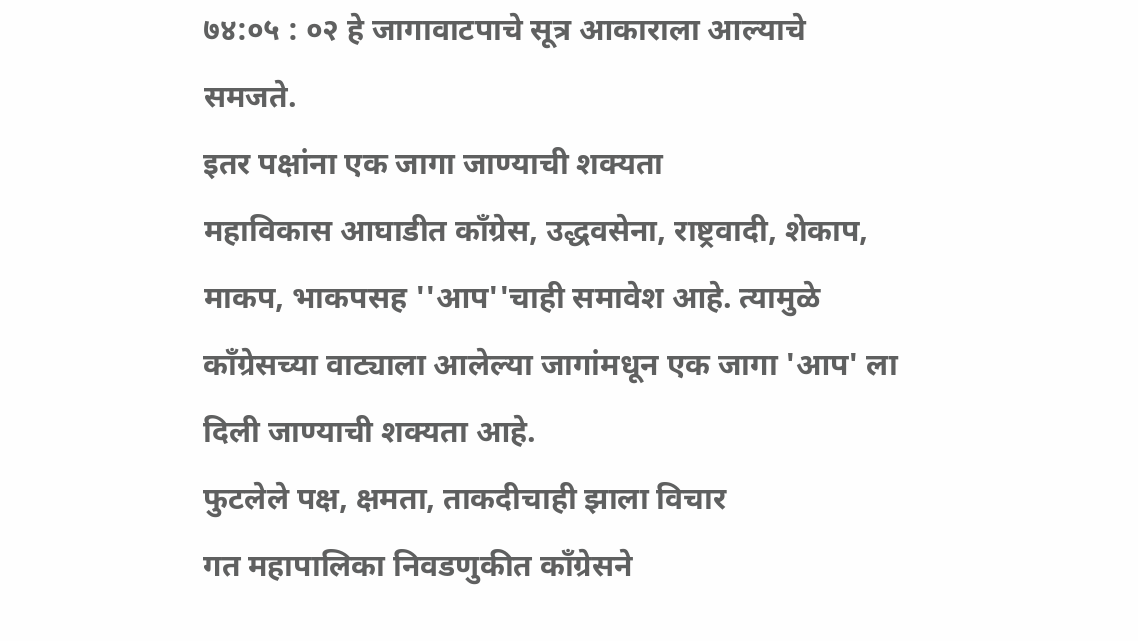७४:०५ : ०२ हे जागावाटपाचे सूत्र आकाराला आल्याचे समजते.
इतर पक्षांना एक जागा जाण्याची शक्यता
महाविकास आघाडीत काँग्रेस, उद्धवसेना, राष्ट्रवादी, शेकाप, माकप, भाकपसह ''आप''चाही समावेश आहे. त्यामुळे काँग्रेसच्या वाट्याला आलेल्या जागांमधून एक जागा 'आप' ला दिली जाण्याची शक्यता आहे.
फुटलेले पक्ष, क्षमता, ताकदीचाही झाला विचार
गत महापालिका निवडणुकीत काँग्रेसने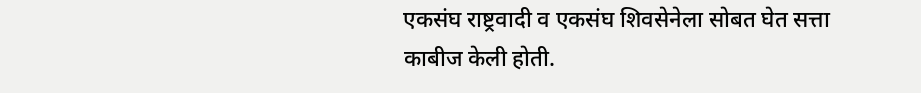एकसंघ राष्ट्रवादी व एकसंघ शिवसेनेला सोबत घेत सत्ता काबीज केली होती.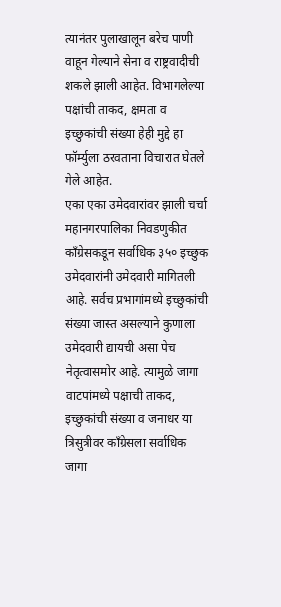त्यानंतर पुलाखालून बरेच पाणी वाहून गेल्याने सेना व राष्ट्रवादीची शकले झाली आहेत. विभागलेल्या पक्षांची ताकद, क्षमता व इच्छुकांची संख्या हेही मुद्दे हा फॉर्म्युला ठरवताना विचारात घेतले गेले आहेत.
एका एका उमेदवारांवर झाली चर्चा
महानगरपालिका निवडणुकीत काँग्रेसकडून सर्वाधिक ३५० इच्छुक उमेदवारांनी उमेदवारी मागितली आहे. सर्वच प्रभागांमध्ये इच्छुकांची संख्या जास्त असल्याने कुणाला उमेदवारी द्यायची असा पेच नेतृत्वासमोर आहे. त्यामुळे जागा वाटपांमध्ये पक्षाची ताकद, इच्छुकांची संख्या व जनाधर या त्रिसुत्रीवर काँग्रेसला सर्वाधिक जागा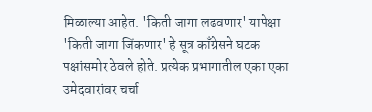मिळाल्या आहेत. 'किती जागा लढवणार' यापेक्षा 'किती जागा जिंकणार' हे सूत्र काँग्रेसने घटक पक्षांसमोर ठेवले होते. प्रत्येक प्रभागातील एका एका उमेदवारांवर चर्चा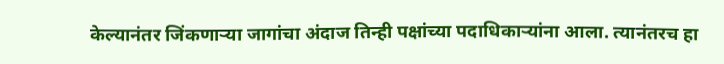केल्यानंतर जिंकणाऱ्या जागांचा अंदाज तिन्ही पक्षांच्या पदाधिकाऱ्यांना आला. त्यानंतरच हा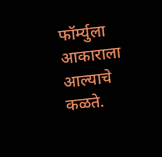फॉर्म्युला आकाराला आल्याचे कळते.